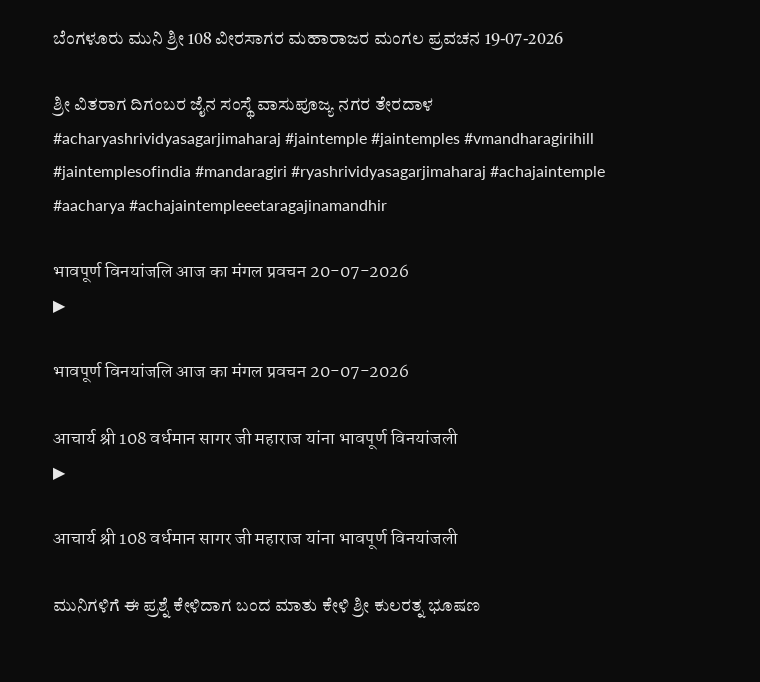ಬೆಂಗಳೂರು ಮುನಿ ಶ್ರೀ 108 ವೀರಸಾಗರ ಮಹಾರಾಜರ ಮಂಗಲ ಪ್ರವಚನ 19-07-2026

ಶ್ರೀ ವಿತರಾಗ ದಿಗಂಬರ ಜೈನ ಸಂಸ್ಥೆ ವಾಸುಪೂಜ್ಯ ನಗರ ತೇರದಾಳ #acharyashrividyasagarjimaharaj #jaintemple #jaintemples #vmandharagirihill #jaintemplesofindia #mandaragiri #ryashrividyasagarjimaharaj #achajaintemple #aacharya #achajaintempleeetaragajinamandhir

भावपूर्ण विनयांजलि आज का मंगल प्रवचन 20-07-2026
▶

भावपूर्ण विनयांजलि आज का मंगल प्रवचन 20-07-2026

आचार्य श्री 108 वर्धमान सागर जी महाराज यांना भावपूर्ण विनयांजली
▶

आचार्य श्री 108 वर्धमान सागर जी महाराज यांना भावपूर्ण विनयांजली

ಮುನಿಗಳಿಗೆ ಈ ಪ್ರಶ್ನೆ ಕೇಳಿದಾಗ ಬಂದ ಮಾತು ಕೇಳಿ ಶ್ರೀ ಕುಲರತ್ನ ಭೂಷಣ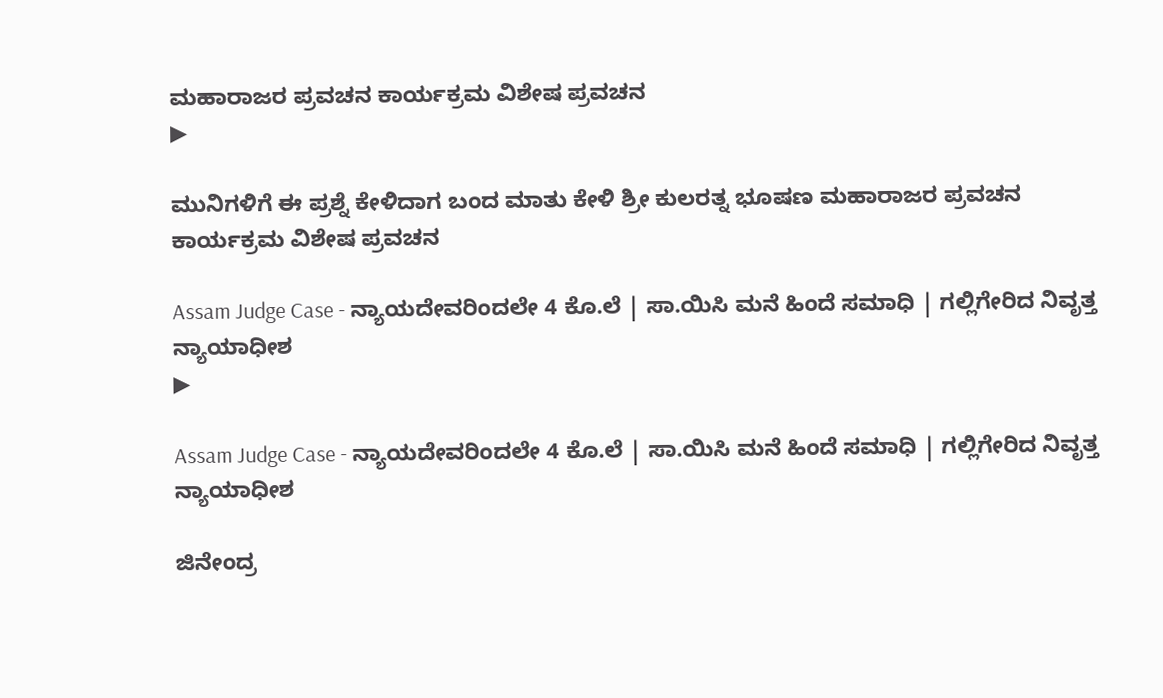ಮಹಾರಾಜರ ಪ್ರವಚನ ಕಾರ್ಯಕ್ರಮ ವಿಶೇಷ ಪ್ರವಚನ
▶

ಮುನಿಗಳಿಗೆ ಈ ಪ್ರಶ್ನೆ ಕೇಳಿದಾಗ ಬಂದ ಮಾತು ಕೇಳಿ ಶ್ರೀ ಕುಲರತ್ನ ಭೂಷಣ ಮಹಾರಾಜರ ಪ್ರವಚನ ಕಾರ್ಯಕ್ರಮ ವಿಶೇಷ ಪ್ರವಚನ

Assam Judge Case - ನ್ಯಾಯದೇವರಿಂದಲೇ 4 ಕೊ.ಲೆ | ಸಾ.ಯಿಸಿ ಮನೆ ಹಿಂದೆ ಸಮಾಧಿ | ಗಲ್ಲಿಗೇರಿದ ನಿವೃತ್ತ ನ್ಯಾಯಾಧೀಶ
▶

Assam Judge Case - ನ್ಯಾಯದೇವರಿಂದಲೇ 4 ಕೊ.ಲೆ | ಸಾ.ಯಿಸಿ ಮನೆ ಹಿಂದೆ ಸಮಾಧಿ | ಗಲ್ಲಿಗೇರಿದ ನಿವೃತ್ತ ನ್ಯಾಯಾಧೀಶ

ಜಿನೇಂದ್ರ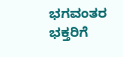ಭಗವಂತರ ಭಕ್ತರಿಗೆ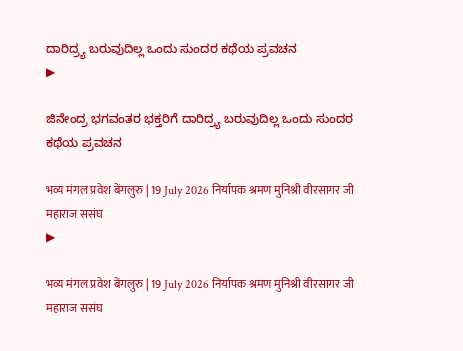ದಾರಿದ್ರ್ಯ ಬರುವುದಿಲ್ಲ ಒಂದು ಸುಂದರ ಕಥೆಯ ಪ್ರವಚನ
▶

ಜಿನೇಂದ್ರ ಭಗವಂತರ ಭಕ್ತರಿಗೆ ದಾರಿದ್ರ್ಯ ಬರುವುದಿಲ್ಲ ಒಂದು ಸುಂದರ ಕಥೆಯ ಪ್ರವಚನ

भव्य मंगल प्रवेश बेंगलुरु | 19 July 2026 निर्यापक श्रमण मुनिश्री वीरसागर जी महाराज ससंघ
▶

भव्य मंगल प्रवेश बेंगलुरु | 19 July 2026 निर्यापक श्रमण मुनिश्री वीरसागर जी महाराज ससंघ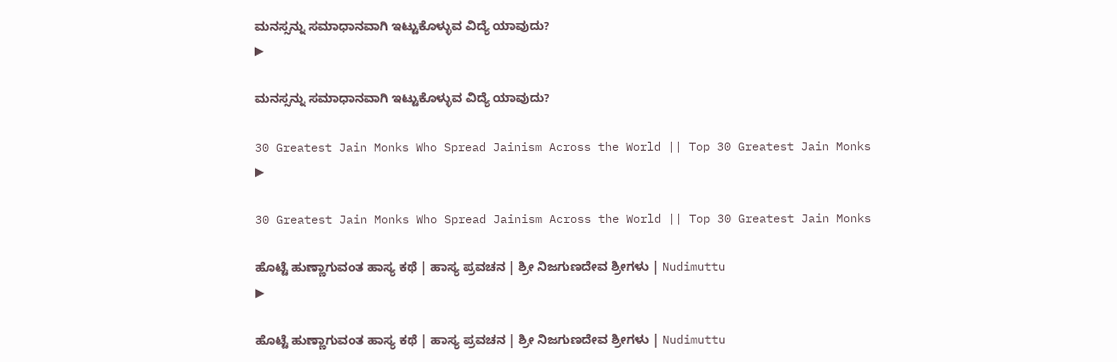ಮನಸ್ಸನ್ನು ಸಮಾಧಾನವಾಗಿ ಇಟ್ಟುಕೊಳ್ಳುವ ವಿದ್ಯೆ ಯಾವುದು?
▶

ಮನಸ್ಸನ್ನು ಸಮಾಧಾನವಾಗಿ ಇಟ್ಟುಕೊಳ್ಳುವ ವಿದ್ಯೆ ಯಾವುದು?

30 Greatest Jain Monks Who Spread Jainism Across the World || Top 30 Greatest Jain Monks
▶

30 Greatest Jain Monks Who Spread Jainism Across the World || Top 30 Greatest Jain Monks

ಹೊಟ್ಟೆ ಹುಣ್ಣಾಗುವಂತ ಹಾಸ್ಯ ಕಥೆ | ಹಾಸ್ಯ ಪ್ರವಚನ | ಶ್ರೀ ನಿಜಗುಣದೇವ ಶ್ರೀಗಳು | Nudimuttu
▶

ಹೊಟ್ಟೆ ಹುಣ್ಣಾಗುವಂತ ಹಾಸ್ಯ ಕಥೆ | ಹಾಸ್ಯ ಪ್ರವಚನ | ಶ್ರೀ ನಿಜಗುಣದೇವ ಶ್ರೀಗಳು | Nudimuttu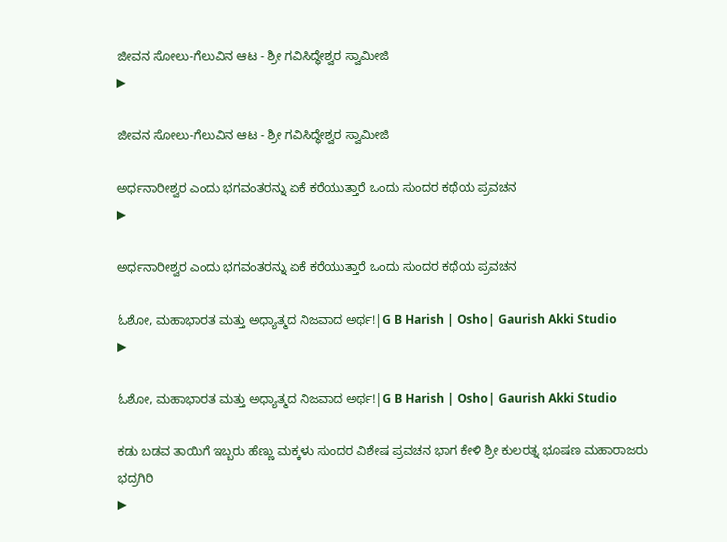ಜೀವನ ಸೋಲು-ಗೆಲುವಿನ ಆಟ - ಶ್ರೀ ಗವಿಸಿದ್ಧೇಶ್ವರ ಸ್ವಾಮೀಜಿ
▶

ಜೀವನ ಸೋಲು-ಗೆಲುವಿನ ಆಟ - ಶ್ರೀ ಗವಿಸಿದ್ಧೇಶ್ವರ ಸ್ವಾಮೀಜಿ

ಅರ್ಧನಾರೀಶ್ವರ ಎಂದು ಭಗವಂತರನ್ನು ಏಕೆ ಕರೆಯುತ್ತಾರೆ ಒಂದು ಸುಂದರ ಕಥೆಯ ಪ್ರವಚನ
▶

ಅರ್ಧನಾರೀಶ್ವರ ಎಂದು ಭಗವಂತರನ್ನು ಏಕೆ ಕರೆಯುತ್ತಾರೆ ಒಂದು ಸುಂದರ ಕಥೆಯ ಪ್ರವಚನ

ಓಶೋ, ಮಹಾಭಾರತ ಮತ್ತು ಅಧ್ಯಾತ್ಮದ ನಿಜವಾದ ಅರ್ಥ!|G B Harish | Osho| Gaurish Akki Studio
▶

ಓಶೋ, ಮಹಾಭಾರತ ಮತ್ತು ಅಧ್ಯಾತ್ಮದ ನಿಜವಾದ ಅರ್ಥ!|G B Harish | Osho| Gaurish Akki Studio

ಕಡು ಬಡವ ತಾಯಿಗೆ ಇಬ್ಬರು ಹೆಣ್ಣು ಮಕ್ಕಳು ಸುಂದರ ವಿಶೇಷ ಪ್ರವಚನ ಭಾಗ ಕೇಳಿ ಶ್ರೀ ಕುಲರತ್ನ ಭೂಷಣ ಮಹಾರಾಜರು ಭದ್ರಗಿರಿ
▶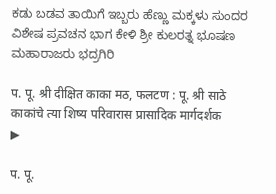ಕಡು ಬಡವ ತಾಯಿಗೆ ಇಬ್ಬರು ಹೆಣ್ಣು ಮಕ್ಕಳು ಸುಂದರ ವಿಶೇಷ ಪ್ರವಚನ ಭಾಗ ಕೇಳಿ ಶ್ರೀ ಕುಲರತ್ನ ಭೂಷಣ ಮಹಾರಾಜರು ಭದ್ರಗಿರಿ

प. पू. श्री दीक्षित काका मठ, फलटण : पू. श्री साठे काकांचे त्या शिष्य परिवारास प्रासादिक मार्गदर्शक
▶

प. पू.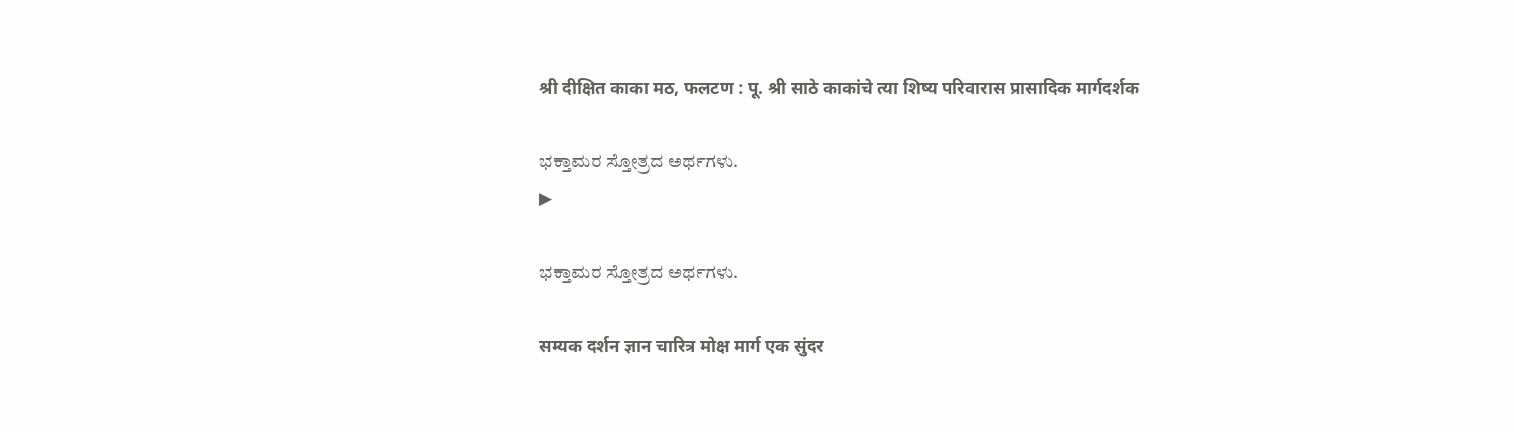श्री दीक्षित काका मठ, फलटण : पू. श्री साठे काकांचे त्या शिष्य परिवारास प्रासादिक मार्गदर्शक

ಭಕ್ತಾಮರ ಸ್ತೋತ್ರದ ಅರ್ಥಗಳು.
▶

ಭಕ್ತಾಮರ ಸ್ತೋತ್ರದ ಅರ್ಥಗಳು.

सम्यक दर्शन ज्ञान चारित्र मोक्ष मार्ग एक सुंदर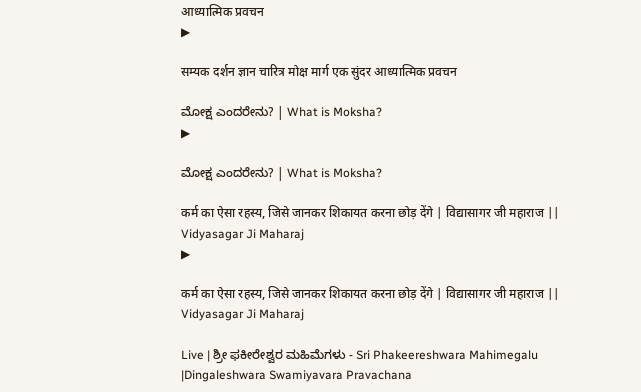आध्यात्मिक प्रवचन
▶

सम्यक दर्शन ज्ञान चारित्र मोक्ष मार्ग एक सुंदर आध्यात्मिक प्रवचन

ಮೋಕ್ಷ ಎಂದರೇನು? | What is Moksha?
▶

ಮೋಕ್ಷ ಎಂದರೇನು? | What is Moksha?

कर्म का ऐसा रहस्य, जिसे जानकर शिकायत करना छोड़ देंगे | विद्यासागर जी महाराज || Vidyasagar Ji Maharaj
▶

कर्म का ऐसा रहस्य, जिसे जानकर शिकायत करना छोड़ देंगे | विद्यासागर जी महाराज || Vidyasagar Ji Maharaj

Live | ಶ್ರೀ ಫಕೀರೇಶ್ವರ ಮಹಿಮೆಗಳು - Sri Phakeereshwara Mahimegalu |Dingaleshwara Swamiyavara Pravachana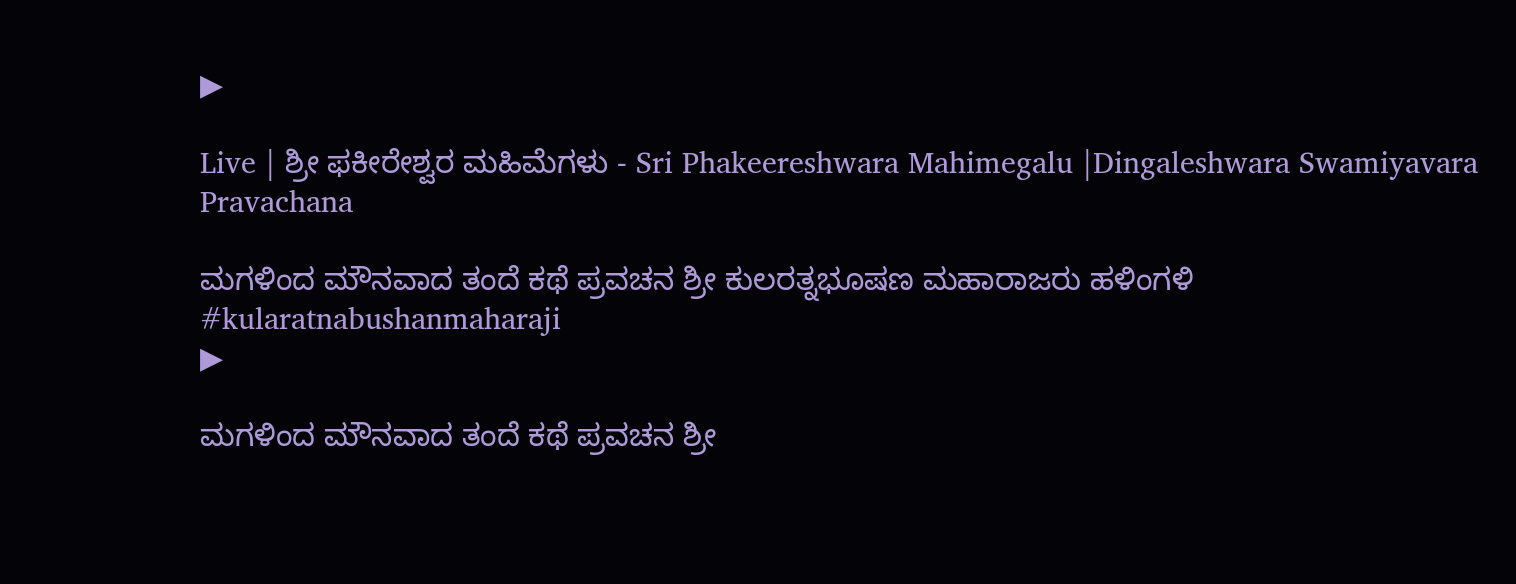▶

Live | ಶ್ರೀ ಫಕೀರೇಶ್ವರ ಮಹಿಮೆಗಳು - Sri Phakeereshwara Mahimegalu |Dingaleshwara Swamiyavara Pravachana

ಮಗಳಿಂದ ಮೌನವಾದ ತಂದೆ ಕಥೆ ಪ್ರವಚನ ಶ್ರೀ ಕುಲರತ್ನಭೂಷಣ ಮಹಾರಾಜರು ಹಳಿಂಗಳಿ #kularatnabushanmaharaji
▶

ಮಗಳಿಂದ ಮೌನವಾದ ತಂದೆ ಕಥೆ ಪ್ರವಚನ ಶ್ರೀ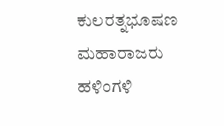ಕುಲರತ್ನಭೂಷಣ ಮಹಾರಾಜರು ಹಳಿಂಗಳಿ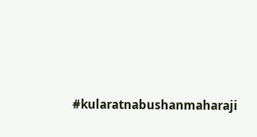#kularatnabushanmaharaji